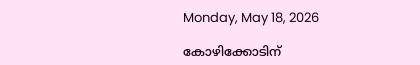Monday, May 18, 2026

കോഴിക്കോടിന്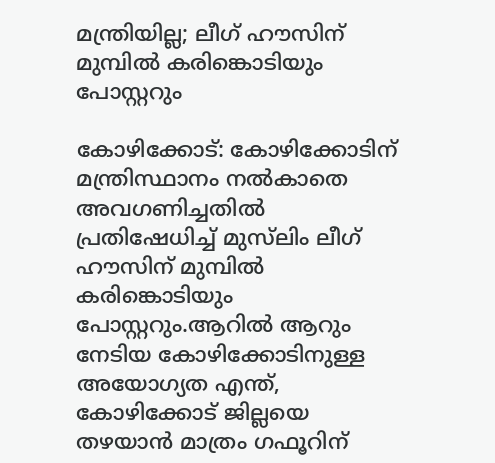മന്ത്രിയില്ല; ലീഗ് ഹൗസിന് മുമ്പില്‍ കരിങ്കൊടിയും പോസ്റ്ററും

കോഴിക്കോട്: കോഴിക്കോടിന് മന്ത്രിസ്ഥാനം നല്‍കാതെ അവഗണിച്ചതില്‍ പ്രതിഷേധിച്ച് മുസ്‌ലിം ലീഗ് ഹൗസിന് മുമ്പില്‍ കരിങ്കൊടിയും പോസ്റ്ററും.ആറില്‍ ആറും നേടിയ കോഴിക്കോടിനുള്ള അയോഗ്യത എന്ത്, കോഴിക്കോട് ജില്ലയെ തഴയാന്‍ മാത്രം ഗഫൂറിന്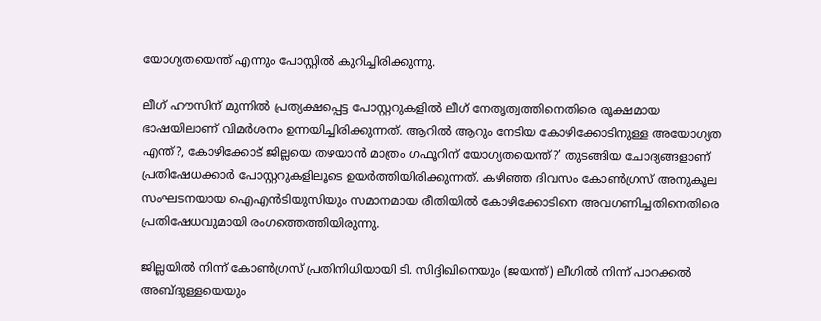യോഗ്യതയെന്ത് എന്നും പോസ്റ്റില്‍ കുറിച്ചിരിക്കുന്നു.

ലീഗ് ഹൗസിന് മുന്നില്‍ പ്രത്യക്ഷപ്പെട്ട പോസ്റ്ററുകളില്‍ ലീഗ് നേതൃത്വത്തിനെതിരെ രൂക്ഷമായ ഭാഷയിലാണ് വിമര്‍ശനം ഉന്നയിച്ചിരിക്കുന്നത്. ആറില്‍ ആറും നേടിയ കോഴിക്കോടിനുള്ള അയോഗ്യത എന്ത്?, കോഴിക്കോട് ജില്ലയെ തഴയാന്‍ മാത്രം ഗഫൂറിന് യോഗ്യതയെന്ത്?’ തുടങ്ങിയ ചോദ്യങ്ങളാണ് പ്രതിഷേധക്കാര്‍ പോസ്റ്ററുകളിലൂടെ ഉയര്‍ത്തിയിരിക്കുന്നത്. കഴിഞ്ഞ ദിവസം കോണ്‍ഗ്രസ് അനുകൂല സംഘടനയായ ഐഎന്‍ടിയുസിയും സമാനമായ രീതിയില്‍ കോഴിക്കോടിനെ അവഗണിച്ചതിനെതിരെ പ്രതിഷേധവുമായി രംഗത്തെത്തിയിരുന്നു.

ജില്ലയില്‍ നിന്ന് കോണ്‍ഗ്രസ് പ്രതിനിധിയായി ടി. സിദ്ദിഖിനെയും (ജയന്ത്) ലീഗില്‍ നിന്ന് പാറക്കല്‍ അബ്ദുള്ളയെയും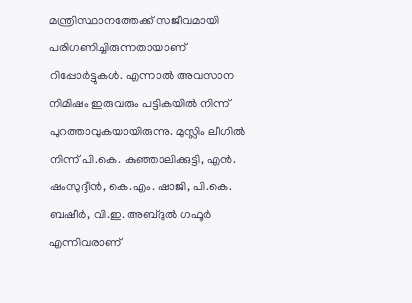മന്ത്രിസ്ഥാനത്തേക്ക് സജീവമായി പരിഗണിച്ചിരുന്നതായാണ് റിപ്പോര്‍ട്ടുകള്‍. എന്നാല്‍ അവസാന നിമിഷം ഇരുവരും പട്ടികയില്‍ നിന്ന് പുറത്താവുകയായിരുന്നു. മുസ്ലിം ലീഗില്‍ നിന്ന് പി.കെ. കുഞ്ഞാലിക്കുട്ടി, എന്‍. ഷംസുദ്ദീന്‍, കെ.എം. ഷാജി, പി.കെ. ബഷീര്‍, വി.ഇ. അബ്ദുല്‍ ഗഫൂര്‍ എന്നിവരാണ്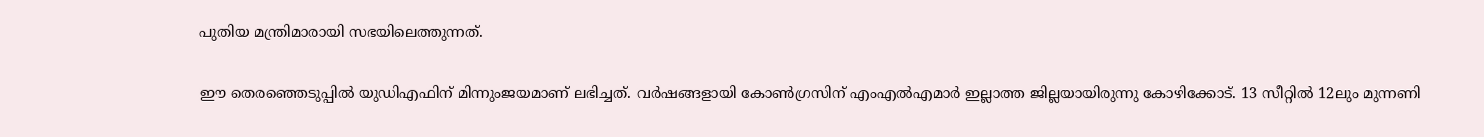പുതിയ മന്ത്രിമാരായി സഭയിലെത്തുന്നത്.

ഈ തെരഞ്ഞെടുപ്പില്‍ യുഡിഎഫിന് മിന്നുംജയമാണ് ലഭിച്ചത്. വര്‍ഷങ്ങളായി കോണ്‍ഗ്രസിന് എംഎല്‍എമാര്‍ ഇല്ലാത്ത ജില്ലയായിരുന്നു കോഴിക്കോട്. 13 സീറ്റില്‍ 12ലും മുന്നണി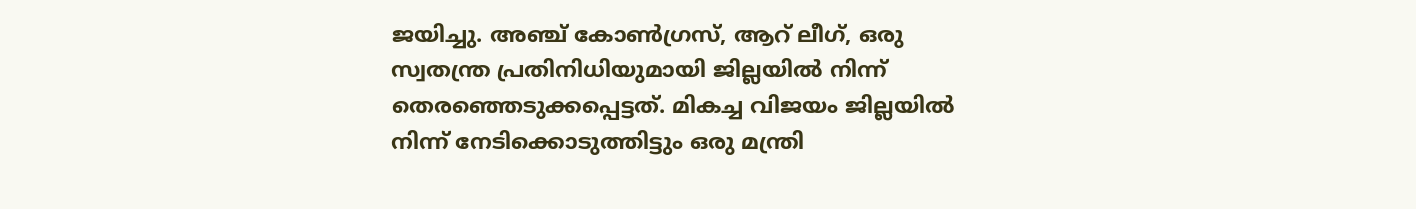ജയിച്ചു. അഞ്ച് കോണ്‍ഗ്രസ്, ആറ് ലീഗ്, ഒരു സ്വതന്ത്ര പ്രതിനിധിയുമായി ജില്ലയില്‍ നിന്ന് തെരഞ്ഞെടുക്കപ്പെട്ടത്. മികച്ച വിജയം ജില്ലയില്‍ നിന്ന് നേടിക്കൊടുത്തിട്ടും ഒരു മന്ത്രി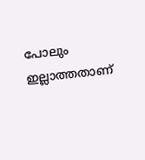പോലും ഇല്ലാത്തതാണ്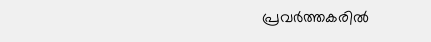പ്രവര്‍ത്തകരില്‍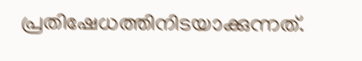പ്രതിഷേധത്തിനിടയാക്കുന്നത്.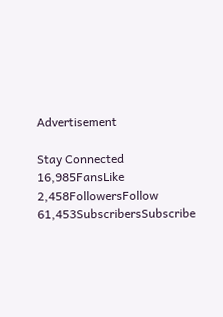Advertisement

Stay Connected
16,985FansLike
2,458FollowersFollow
61,453SubscribersSubscribe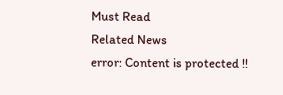Must Read
Related News
error: Content is protected !!